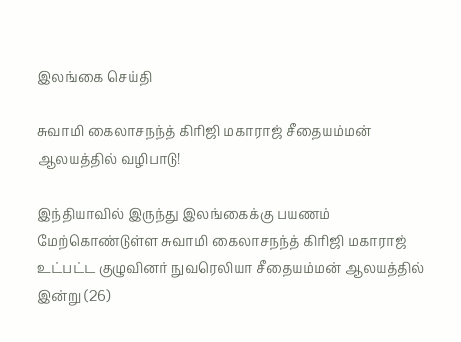இலங்கை செய்தி

சுவாமி கைலாசநந்த் கிரிஜி மகாராஜ் சீதையம்மன் ஆலயத்தில் வழிபாடு!

இந்தியாவில் இருந்து இலங்கைக்கு பயணம் மேற்கொண்டுள்ள சுவாமி கைலாசநந்த் கிரிஜி மகாராஜ் உட்பட்ட குழுவினர் நுவரெலியா சீதையம்மன் ஆலயத்தில் இன்று (26)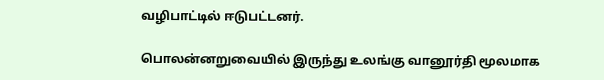வழிபாட்டில் ஈடுபட்டனர்.

பொலன்னறுவையில் இருந்து உலங்கு வானூர்தி மூலமாக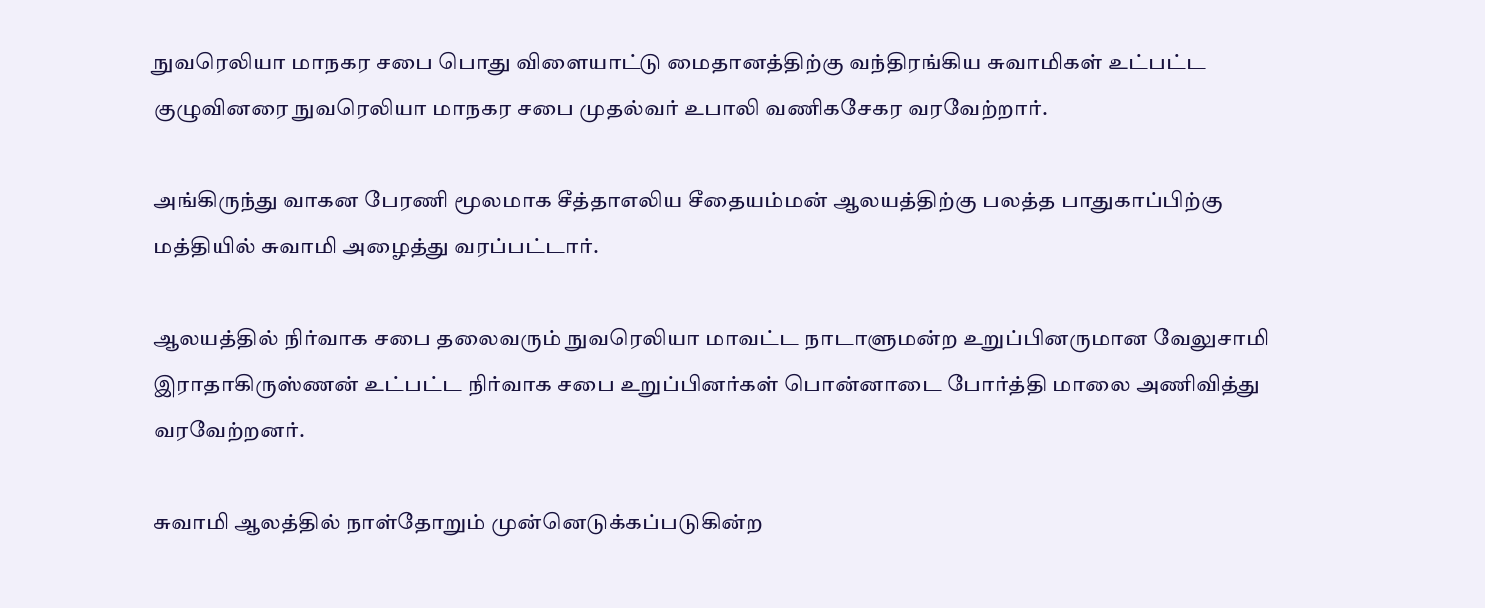நுவரெலியா மாநகர சபை பொது விளையாட்டு மைதானத்திற்கு வந்திரங்கிய சுவாமிகள் உட்பட்ட குழுவினரை நுவரெலியா மாநகர சபை முதல்வர் உபாலி வணிகசேகர வரவேற்றார்.

அங்கிருந்து வாகன பேரணி மூலமாக சீத்தாஎலிய சீதையம்மன் ஆலயத்திற்கு பலத்த பாதுகாப்பிற்கு மத்தியில் சுவாமி அழைத்து வரப்பட்டார்.

ஆலயத்தில் நிர்வாக சபை தலைவரும் நுவரெலியா மாவட்ட நாடாளுமன்ற உறுப்பினருமான வேலுசாமி இராதாகிருஸ்ணன் உட்பட்ட நிர்வாக சபை உறுப்பினர்கள் பொன்னாடை போர்த்தி மாலை அணிவித்து வரவேற்றனர்.

சுவாமி ஆலத்தில் நாள்தோறும் முன்னெடுக்கப்படுகின்ற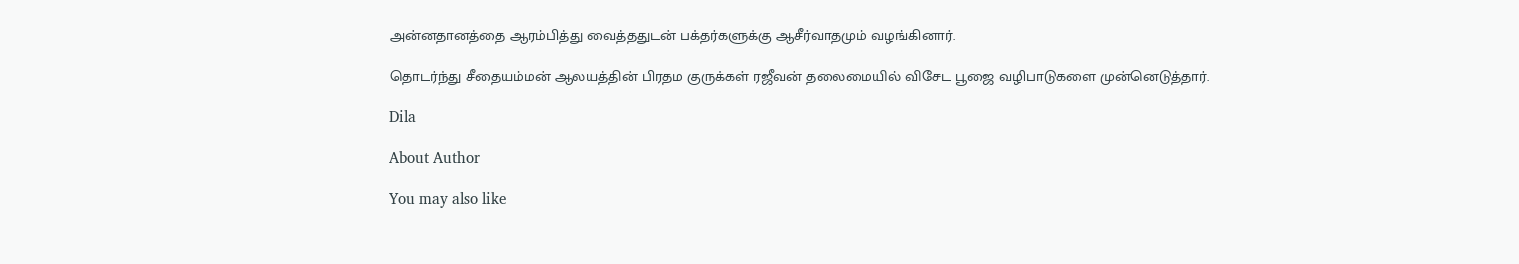அன்னதானத்தை ஆரம்பித்து வைத்ததுடன் பக்தர்களுக்கு ஆசீர்வாதமும் வழங்கினார்.

தொடர்ந்து சீதையம்மன் ஆலயத்தின் பிரதம குருக்கள் ரஜீவன் தலைமையில் விசேட பூஜை வழிபாடுகளை முன்னெடுத்தார்.

Dila

About Author

You may also like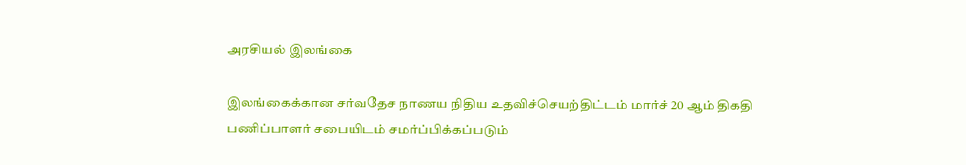அரசியல் இலங்கை

இலங்கைக்கான சர்வதேச நாணய நிதிய உதவிச்செயற்திட்டம் மார்ச் 20 ஆம் திகதி பணிப்பாளர் சபையிடம் சமர்ப்பிக்கப்படும்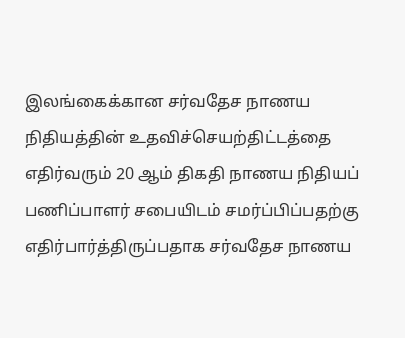இலங்கைக்கான சர்வதேச நாணய நிதியத்தின் உதவிச்செயற்திட்டத்தை எதிர்வரும் 20 ஆம் திகதி நாணய நிதியப் பணிப்பாளர் சபையிடம் சமர்ப்பிப்பதற்கு எதிர்பார்த்திருப்பதாக சர்வதேச நாணய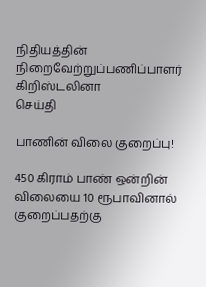நிதியத்தின் நிறைவேற்றுப்பணிப்பாளர் கிறிஸ்டலினா
செய்தி

பாணின் விலை குறைப்பு!

450 கிராம் பாண் ஒன்றின் விலையை 10 ரூபாவினால் குறைப்பதற்கு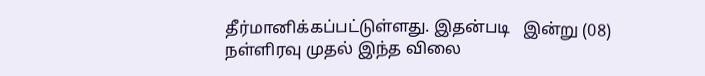தீர்மானிக்கப்பட்டுள்ளது. இதன்படி   இன்று (08) நள்ளிரவு முதல் இந்த விலை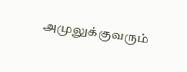அமுலுக்குவரும்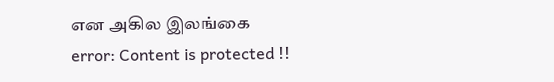என அகில இலங்கை
error: Content is protected !!